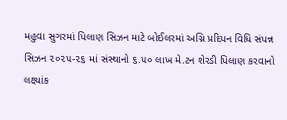મહુવા સુગરમાં પિલાણ સિઝન માટે બોઈલરમાં અગ્નિ પ્રદિપન વિધિ સંપન્ન
સિઝન ૨૦૨૫-૨૬ માં સંસ્થાનો ૬.૫૦ લાખ મે.ટન શેરડી પિલાણ કરવાનો લક્ષ્યાંક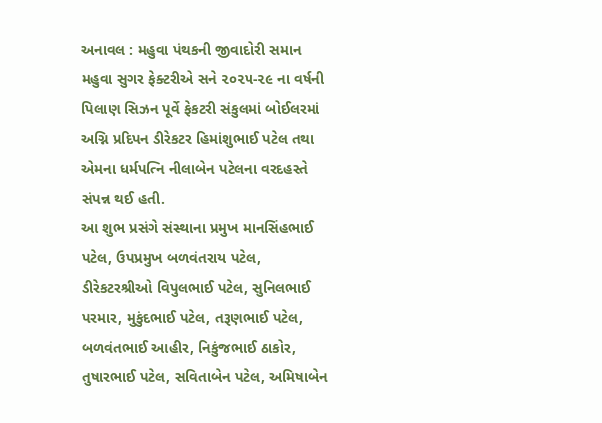અનાવલ : મહુવા પંથકની જીવાદોરી સમાન મહુવા સુગર ફેક્ટરીએ સને ૨૦૨૫-૨૯ ના વર્ષની પિલાણ સિઝન પૂર્વે ફેકટરી સંકુલમાં બોઈલરમાં અગ્નિ પ્રદિપન ડીરેકટર હિમાંશુભાઈ પટેલ તથા એમના ધર્મપત્નિ નીલાબેન પટેલના વરદહસ્તે સંપન્ન થઈ હતી.
આ શુભ પ્રસંગે સંસ્થાના પ્રમુખ માનસિંહભાઈ પટેલ, ઉપપ્રમુખ બળવંતરાય પટેલ, ડીરેકટરશ્રીઓ વિપુલભાઈ પટેલ, સુનિલભાઈ પરમાર, મુકુંદભાઈ પટેલ, તરૂણભાઈ પટેલ, બળવંતભાઈ આહીર, નિકુંજભાઈ ઠાકોર, તુષારભાઈ પટેલ, સવિતાબેન પટેલ, અમિષાબેન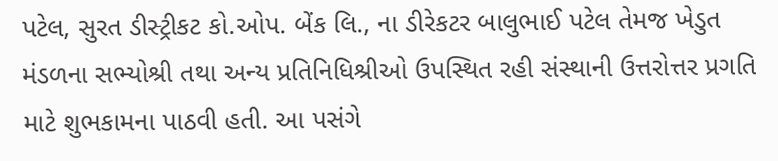પટેલ, સુરત ડીસ્ટ્રીકટ કો.ઓપ. બેંક લિ., ના ડીરેકટર બાલુભાઈ પટેલ તેમજ ખેડુત મંડળના સભ્યોશ્રી તથા અન્ય પ્રતિનિધિશ્રીઓ ઉપસ્થિત રહી સંસ્થાની ઉત્તરોત્તર પ્રગતિ માટે શુભકામના પાઠવી હતી. આ પસંગે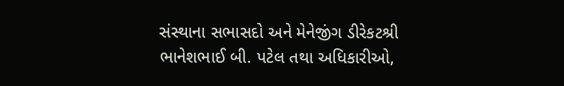સંસ્થાના સભાસદો અને મેનેજીંગ ડીરેકટશ્રી ભાનેશભાઈ બી. પટેલ તથા અધિકારીઓ,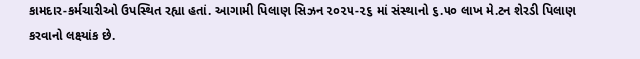કામદાર-કર્મચારીઓ ઉપસ્થિત રહ્યા હતાં. આગામી પિલાણ સિઝન ૨૦૨૫-૨૬ માં સંસ્થાનો ૬.૫૦ લાખ મે.ટન શેરડી પિલાણ કરવાનો લક્ષ્યાંક છે.